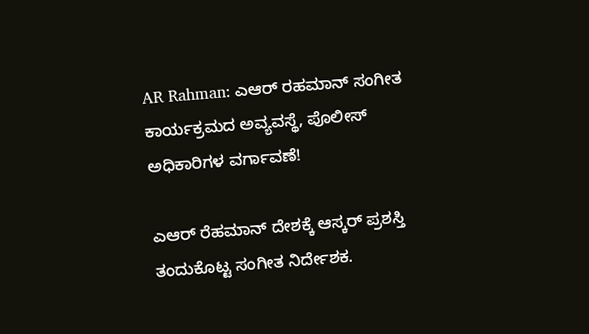AR Rahman: ಎಆರ್ ರಹಮಾನ್ ಸಂಗೀತ ಕಾರ್ಯಕ್ರಮದ ಅವ್ಯವಸ್ಥೆ, ಪೊಲೀಸ್ ಅಧಿಕಾರಿಗಳ ವರ್ಗಾವಣೆ!

ಎಆರ್ ರೆಹಮಾನ್ ದೇಶಕ್ಕೆ ಆಸ್ಕರ್ ಪ್ರಶಸ್ತಿ ತಂದುಕೊಟ್ಟ ಸಂಗೀತ ನಿರ್ದೇಶಕ.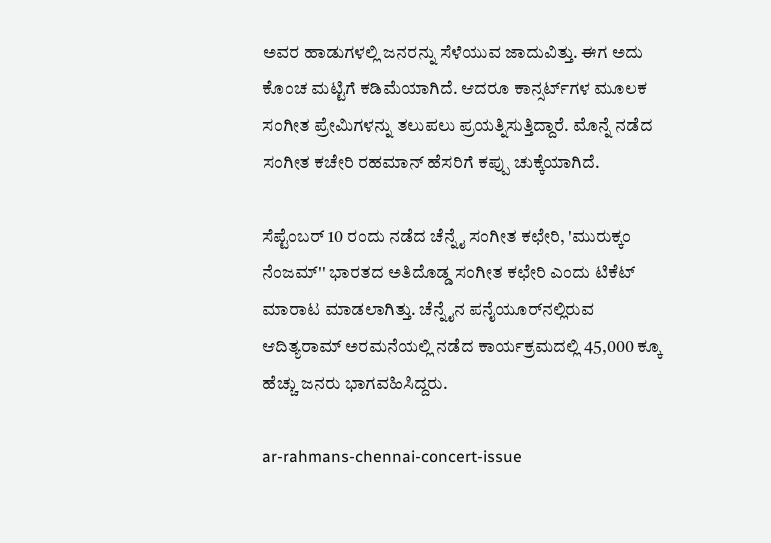ಅವರ ಹಾಡುಗಳಲ್ಲಿ ಜನರನ್ನು ಸೆಳೆಯುವ ಜಾದುವಿತ್ತು. ಈಗ ಅದು ಕೊಂಚ ಮಟ್ಟಿಗೆ ಕಡಿಮೆಯಾಗಿದೆ. ಆದರೂ ಕಾನ್ಸರ್ಟ್‌ಗಳ ಮೂಲಕ ಸಂಗೀತ ಪ್ರೇಮಿಗಳನ್ನು ತಲುಪಲು ಪ್ರಯತ್ನಿಸುತ್ತಿದ್ದಾರೆ. ಮೊನ್ನೆ ನಡೆದ ಸಂಗೀತ ಕಚೇರಿ ರಹಮಾನ್ ಹೆಸರಿಗೆ ಕಪ್ಪು ಚುಕ್ಕೆಯಾಗಿದೆ.

ಸೆಪ್ಟೆಂಬರ್ 10 ರಂದು ನಡೆದ ಚೆನ್ನೈ ಸಂಗೀತ ಕಛೇರಿ, 'ಮುರುಕ್ಕಂ ನೆಂಜಮ್'' ಭಾರತದ ಅತಿದೊಡ್ಡ ಸಂಗೀತ ಕಛೇರಿ ಎಂದು ಟಿಕೆಟ್ ಮಾರಾಟ ಮಾಡಲಾಗಿತ್ತು. ಚೆನ್ನೈನ ಪನೈಯೂರ್‌ನಲ್ಲಿರುವ ಆದಿತ್ಯರಾಮ್ ಅರಮನೆಯಲ್ಲಿ ನಡೆದ ಕಾರ್ಯಕ್ರಮದಲ್ಲಿ 45,000 ಕ್ಕೂ ಹೆಚ್ಚು ಜನರು ಭಾಗವಹಿಸಿದ್ದರು.

ar-rahmans-chennai-concert-issue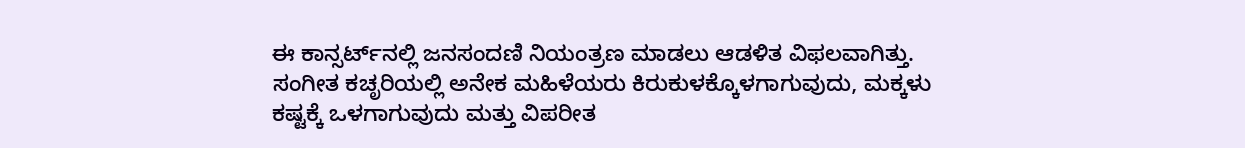ಈ ಕಾನ್ಸರ್ಟ್‌ನಲ್ಲಿ ಜನಸಂದಣಿ ನಿಯಂತ್ರಣ ಮಾಡಲು ಆಡಳಿತ ವಿಫಲವಾಗಿತ್ತು. ಸಂಗೀತ ಕಚೃರಿಯಲ್ಲಿ ಅನೇಕ ಮಹಿಳೆಯರು ಕಿರುಕುಳಕ್ಕೊಳಗಾಗುವುದು, ಮಕ್ಕಳು ಕಷ್ಟಕ್ಕೆ ಒಳಗಾಗುವುದು ಮತ್ತು ವಿಪರೀತ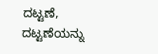ದಟ್ಟಣೆ, ದಟ್ಟಣೆಯನ್ನು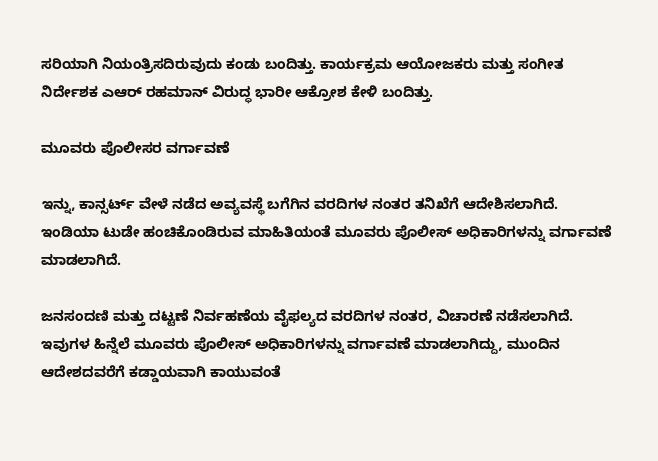ಸರಿಯಾಗಿ ನಿಯಂತ್ರಿಸದಿರುವುದು ಕಂಡು ಬಂದಿತ್ತು. ಕಾರ್ಯಕ್ರಮ ಆಯೋಜಕರು ಮತ್ತು ಸಂಗೀತ ನಿರ್ದೇಶಕ ಎಆರ್ ರಹಮಾನ್ ವಿರುದ್ಧ ಭಾರೀ ಆಕ್ರೋಶ ಕೇಳಿ ಬಂದಿತ್ತು.

ಮೂವರು ಪೊಲೀಸರ ವರ್ಗಾವಣೆ

ಇನ್ನು, ಕಾನ್ಸರ್ಟ್ ವೇಳೆ ನಡೆದ ಅವ್ಯವಸ್ಥೆ ಬಗೆಗಿನ ವರದಿಗಳ ನಂತರ ತನಿಖೆಗೆ ಆದೇಶಿಸಲಾಗಿದೆ. ಇಂಡಿಯಾ ಟುಡೇ ಹಂಚಿಕೊಂಡಿರುವ ಮಾಹಿತಿಯಂತೆ ಮೂವರು ಪೊಲೀಸ್ ಅಧಿಕಾರಿಗಳನ್ನು ವರ್ಗಾವಣೆ ಮಾಡಲಾಗಿದೆ.

ಜನಸಂದಣಿ ಮತ್ತು ದಟ್ಟಣೆ ನಿರ್ವಹಣೆಯ ವೈಫಲ್ಯದ ವರದಿಗಳ ನಂತರ, ವಿಚಾರಣೆ ನಡೆಸಲಾಗಿದೆ. ಇವುಗಳ ಹಿನ್ನೆಲೆ ಮೂವರು ಪೊಲೀಸ್ ಅಧಿಕಾರಿಗಳನ್ನು ವರ್ಗಾವಣೆ ಮಾಡಲಾಗಿದ್ದು, ಮುಂದಿನ ಆದೇಶದವರೆಗೆ ಕಡ್ಡಾಯವಾಗಿ ಕಾಯುವಂತೆ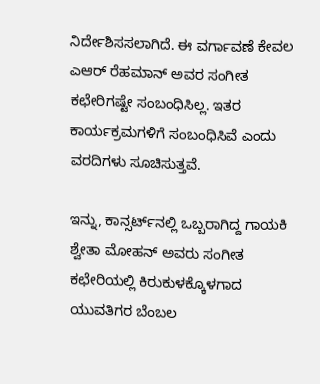ನಿರ್ದೇಶಿಸಸಲಾಗಿದೆ. ಈ ವರ್ಗಾವಣೆ ಕೇವಲ ಎಆರ್ ರೆಹಮಾನ್ ಅವರ ಸಂಗೀತ ಕಛೇರಿಗಷ್ಟೇ ಸಂಬಂಧಿಸಿಲ್ಲ. ಇತರ ಕಾರ್ಯಕ್ರಮಗಳಿಗೆ ಸಂಬಂಧಿಸಿವೆ ಎಂದು ವರದಿಗಳು ಸೂಚಿಸುತ್ತವೆ.

ಇನ್ನು, ಕಾನ್ಸರ್ಟ್‌ನಲ್ಲಿ ಒಬ್ಬರಾಗಿದ್ದ ಗಾಯಕಿ ಶ್ವೇತಾ ಮೋಹನ್ ಅವರು ಸಂಗೀತ ಕಛೇರಿಯಲ್ಲಿ ಕಿರುಕುಳಕ್ಕೊಳಗಾದ ಯುವತಿಗರ ಬೆಂಬಲ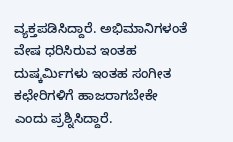ವ್ಯಕ್ತಪಡಿಸಿದ್ದಾರೆ. ಅಭಿಮಾನಿಗಳಂತೆ ವೇಷ ಧರಿಸಿರುವ ಇಂತಹ ದುಷ್ಕರ್ಮಿಗಳು ಇಂತಹ ಸಂಗೀತ ಕಛೇರಿಗಳಿಗೆ ಹಾಜರಾಗಬೇಕೇ ಎಂದು ಪ್ರಶ್ನಿಸಿದ್ದಾರೆ.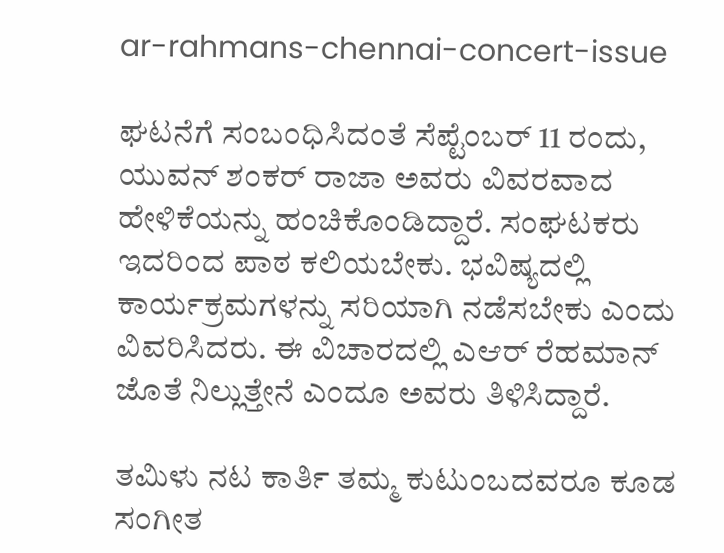ar-rahmans-chennai-concert-issue

ಘಟನೆಗೆ ಸಂಬಂಧಿಸಿದಂತೆ ಸೆಪ್ಟೆಂಬರ್ 11 ರಂದು, ಯುವನ್ ಶಂಕರ್ ರಾಜಾ ಅವರು ವಿವರವಾದ ಹೇಳಿಕೆಯನ್ನು ಹಂಚಿಕೊಂಡಿದ್ದಾರೆ. ಸಂಘಟಕರು ಇದರಿಂದ ಪಾಠ ಕಲಿಯಬೇಕು. ಭವಿಷ್ಯದಲ್ಲಿ ಕಾರ್ಯಕ್ರಮಗಳನ್ನು ಸರಿಯಾಗಿ ನಡೆಸಬೇಕು ಎಂದು ವಿವರಿಸಿದರು. ಈ ವಿಚಾರದಲ್ಲಿ ಎಆರ್ ರೆಹಮಾನ್ ಜೊತೆ ನಿಲ್ಲುತ್ತೇನೆ ಎಂದೂ ಅವರು ತಿಳಿಸಿದ್ದಾರೆ.

ತಮಿಳು ನಟ ಕಾರ್ತಿ ತಮ್ಮ ಕುಟುಂಬದವರೂ ಕೂಡ ಸಂಗೀತ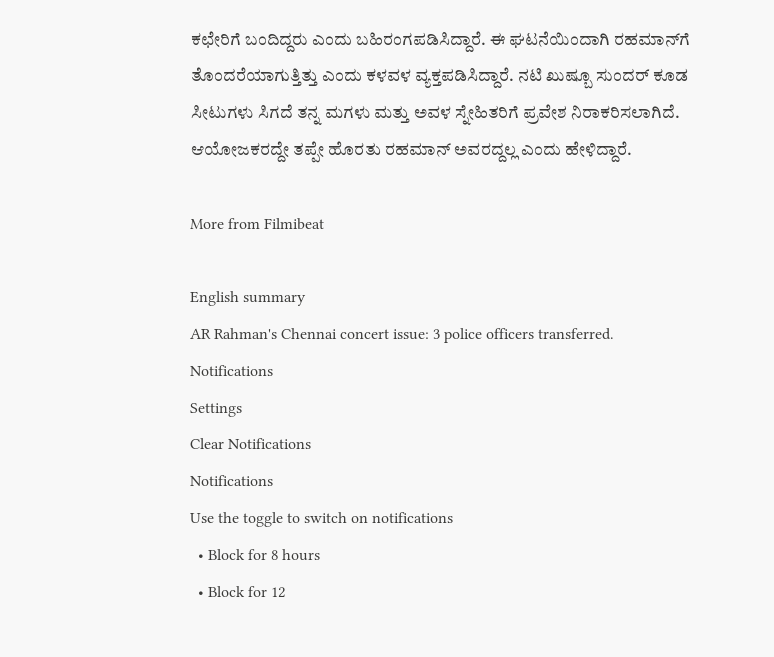ಕಛೇರಿಗೆ ಬಂದಿದ್ದರು ಎಂದು ಬಹಿರಂಗಪಡಿಸಿದ್ದಾರೆ. ಈ ಘಟನೆಯಿಂದಾಗಿ ರಹಮಾನ್‌ಗೆ ತೊಂದರೆಯಾಗುತ್ತಿತ್ತು ಎಂದು ಕಳವಳ ವ್ಯಕ್ತಪಡಿಸಿದ್ದಾರೆ. ನಟಿ ಖುಷ್ಬೂ ಸುಂದರ್ ಕೂಡ ಸೀಟುಗಳು ಸಿಗದೆ ತನ್ನ ಮಗಳು ಮತ್ತು ಅವಳ ಸ್ನೇಹಿತರಿಗೆ ಪ್ರವೇಶ ನಿರಾಕರಿಸಲಾಗಿದೆ. ಆಯೋಜಕರದ್ದೇ ತಪ್ಪೇ ಹೊರತು ರಹಮಾನ್ ಅವರದ್ದಲ್ಲ ಎಂದು ಹೇಳಿದ್ದಾರೆ.

More from Filmibeat

English summary
AR Rahman's Chennai concert issue: 3 police officers transferred.
Notifications
Settings
Clear Notifications
Notifications
Use the toggle to switch on notifications
  • Block for 8 hours
  • Block for 12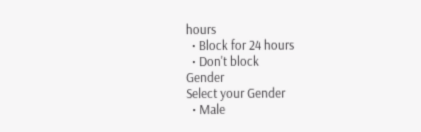hours
  • Block for 24 hours
  • Don't block
Gender
Select your Gender
  • Male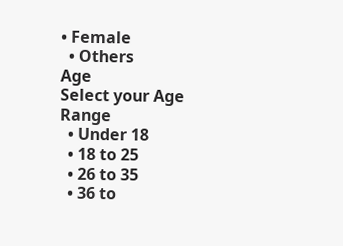• Female
  • Others
Age
Select your Age Range
  • Under 18
  • 18 to 25
  • 26 to 35
  • 36 to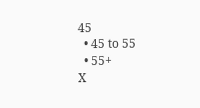45
  • 45 to 55
  • 55+
X